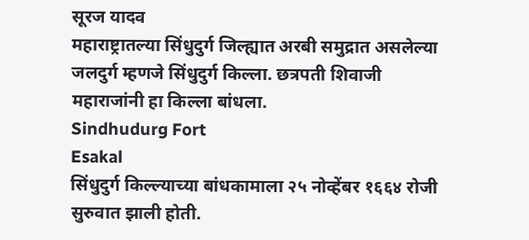सूरज यादव
महाराष्ट्रातल्या सिंधुदुर्ग जिल्ह्यात अरबी समुद्रात असलेल्या जलदुर्ग म्हणजे सिंधुदुर्ग किल्ला. छत्रपती शिवाजी महाराजांनी हा किल्ला बांधला.
Sindhudurg Fort
Esakal
सिंधुदुर्ग किल्ल्याच्या बांधकामाला २५ नोव्हेंबर १६६४ रोजी सुरुवात झाली होती.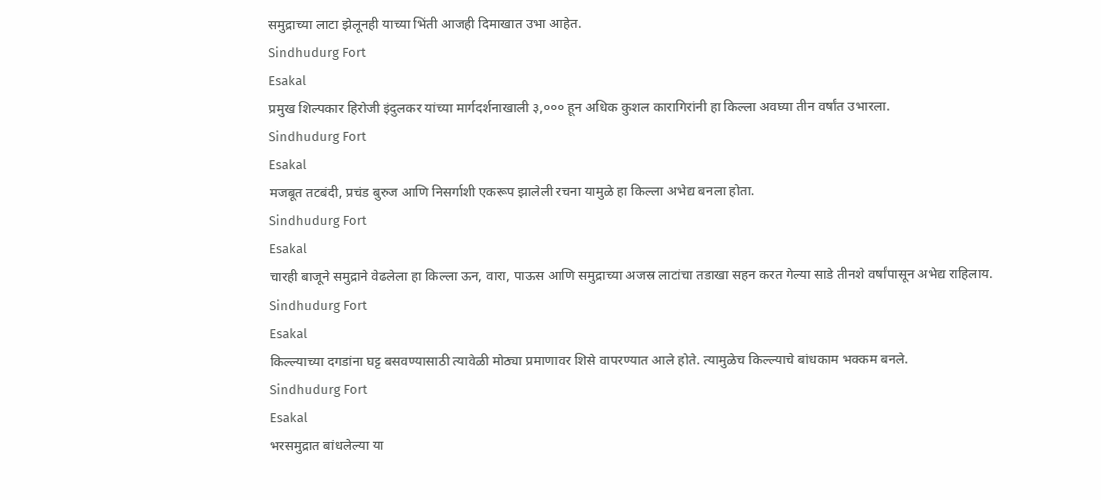समुद्राच्या लाटा झेलूनही याच्या भिंती आजही दिमाखात उभा आहेत.
Sindhudurg Fort
Esakal
प्रमुख शिल्पकार हिरोजी इंदुलकर यांच्या मार्गदर्शनाखाली ३,००० हून अधिक कुशल कारागिरांनी हा किल्ला अवघ्या तीन वर्षांत उभारला.
Sindhudurg Fort
Esakal
मजबूत तटबंदी, प्रचंड बुरुज आणि निसर्गाशी एकरूप झालेली रचना यामुळे हा किल्ला अभेद्य बनला होता.
Sindhudurg Fort
Esakal
चारही बाजूने समुद्राने वेढलेला हा किल्ला ऊन, वारा, पाऊस आणि समुद्राच्या अजस्र लाटांचा तडाखा सहन करत गेल्या साडे तीनशे वर्षांपासून अभेद्य राहिलाय.
Sindhudurg Fort
Esakal
किल्ल्याच्या दगडांना घट्ट बसवण्यासाठी त्यावेळी मोठ्या प्रमाणावर शिसे वापरण्यात आले होते. त्यामुळेच किल्ल्याचे बांधकाम भक्कम बनले.
Sindhudurg Fort
Esakal
भरसमुद्रात बांधलेल्या या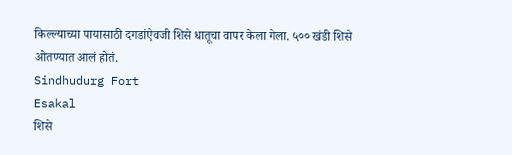किल्ल्याच्या पायासाठी दगडांऐवजी शिसे धातूचा वापर केला गेला. ५०० खंडी शिसे ओतण्यात आलं होतं.
Sindhudurg Fort
Esakal
शिसे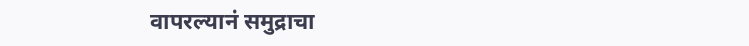वापरल्यानं समुद्राचा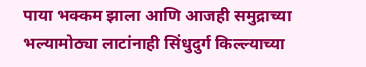पाया भक्कम झाला आणि आजही समुद्राच्या भल्यामोठ्या लाटांनाही सिंधुदुर्ग किल्ल्याच्या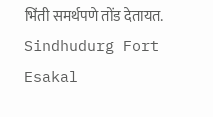भिंती समर्थपणे तोंड देतायत.
Sindhudurg Fort
Esakal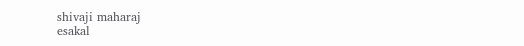shivaji maharaj
esakal